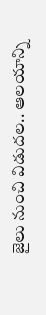జైలు నుంచి విడుదల.. ఆలయాన్ని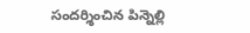సందర్శించిన పిన్నెల్లి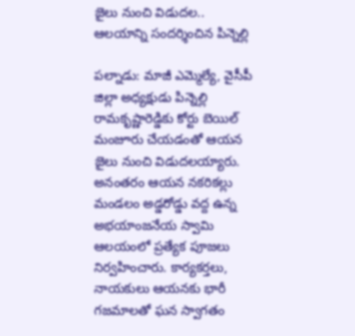జైలు నుంచి విడుదల.. ఆలయాన్ని సందర్శించిన పిన్నెల్లి

పల్నాడు: మాజీ ఎమ్మెల్యే, వైసీపీ జిల్లా అధ్యక్షుడు పిన్నెల్లి రామకృష్ణారెడ్డికు కోర్టు బెయిల్ మంజూరు చేయడంతో ఆయన జైలు నుంచి విడుదలయ్యారు. అనంతరం ఆయన నకరికల్లు మండలం అడ్డరోడ్డు వద్ద ఉన్న అభయాంజనేయ స్వామి ఆలయంలో ప్రత్యేక పూజలు నిర్వహించారు. కార్యకర్తలు, నాయకులు ఆయనకు భారీ గజమాలతో ఘన స్వాగతం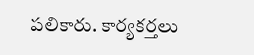పలికారు. కార్యకర్తలు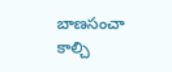బాణసంచా కాల్చి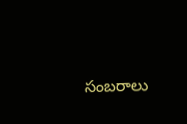సంబరాలు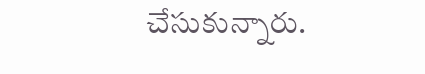చేసుకున్నారు.